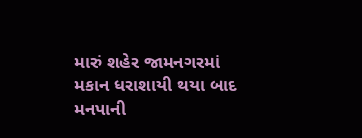મારું શહેર જામનગરમાં મકાન ધરાશાયી થયા બાદ મનપાની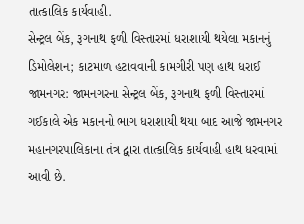તાત્કાલિક કાર્યવાહી.
સેન્ટ્રલ બેંક, રૂગનાથ ફળી વિસ્તારમાં ધરાશાયી થયેલા મકાનનું ડિમોલેશન; કાટમાળ હટાવવાની કામગીરી પણ હાથ ધરાઈ
જામનગર: જામનગરના સેન્ટ્રલ બેંક, રૂગનાથ ફળી વિસ્તારમાં ગઈકાલે એક મકાનનો ભાગ ધરાશાયી થયા બાદ આજે જામનગર મહાનગરપાલિકાના તંત્ર દ્વારા તાત્કાલિક કાર્યવાહી હાથ ધરવામાં આવી છે.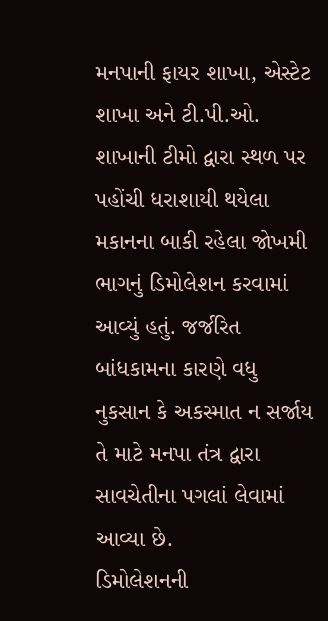મનપાની ફાયર શાખા, એસ્ટેટ શાખા અને ટી.પી.ઓ. શાખાની ટીમો દ્વારા સ્થળ પર પહોંચી ધરાશાયી થયેલા મકાનના બાકી રહેલા જોખમી ભાગનું ડિમોલેશન કરવામાં આવ્યું હતું. જર્જરિત બાંધકામના કારણે વધુ નુકસાન કે અકસ્માત ન સર્જાય તે માટે મનપા તંત્ર દ્વારા સાવચેતીના પગલાં લેવામાં આવ્યા છે.
ડિમોલેશનની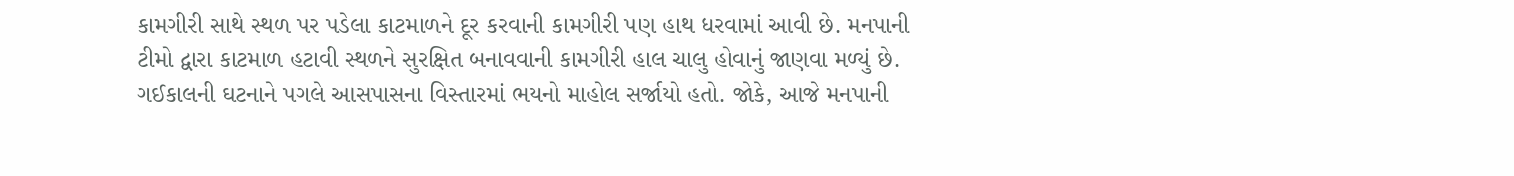કામગીરી સાથે સ્થળ પર પડેલા કાટમાળને દૂર કરવાની કામગીરી પણ હાથ ધરવામાં આવી છે. મનપાની ટીમો દ્વારા કાટમાળ હટાવી સ્થળને સુરક્ષિત બનાવવાની કામગીરી હાલ ચાલુ હોવાનું જાણવા મળ્યું છે.
ગઈકાલની ઘટનાને પગલે આસપાસના વિસ્તારમાં ભયનો માહોલ સર્જાયો હતો. જોકે, આજે મનપાની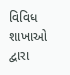વિવિધ શાખાઓ દ્વારા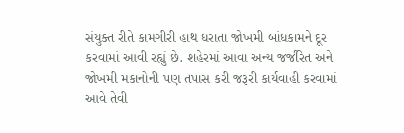સંયુક્ત રીતે કામગીરી હાથ ધરાતા જોખમી બાંધકામને દૂર કરવામાં આવી રહ્યું છે. શહેરમાં આવા અન્ય જર્જરિત અને જોખમી મકાનોની પણ તપાસ કરી જરૂરી કાર્યવાહી કરવામાં આવે તેવી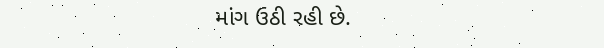માંગ ઉઠી રહી છે.